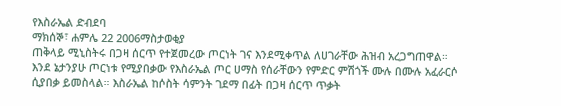የእስራኤል ድብደባ
ማክሰኞ፣ ሐምሌ 22 2006ማስታወቂያ
ጠቅላይ ሚኒስትሩ በጋዛ ሰርጥ የተጀመረው ጦርነት ገና እንደሚቀጥል ለሀገራቸው ሕዝብ አረጋግጠዋል። እንደ ኔታንያሁ ጦርነቱ የሚያበቃው የእስራኤል ጦር ሀማስ የሰራቸውን የምድር ምሽጎች ሙሉ በሙሉ አፈራርሶ ሲያበቃ ይመስላል። እስራኤል ከሶስት ሳምንት ገደማ በፊት በጋዛ ሰርጥ ጥቃት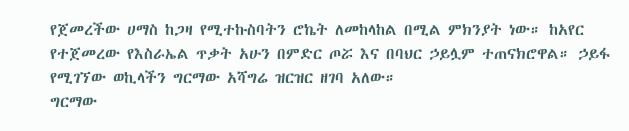የጀመረችው ሀማስ ከጋዛ የሚተኩስባትን ሮኬት ለመከላከል በሚል ምክንያት ነው። ከአየር የተጀመረው የእስራኤል ጥቃት አሁን በምድር ጦሯ እና በባህር ኃይሏም ተጠናክሮዋል። ኃይፋ የሚገኘው ወኪላችን ግርማው አሻግሬ ዝርዝር ዘገባ አለው።
ግርማው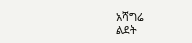አሻግሬ
ልደት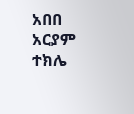አበበ
አርያም ተክሌ